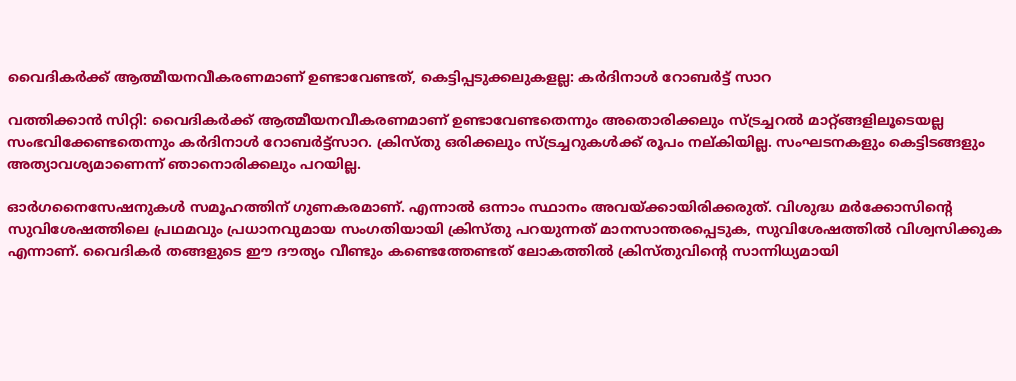വൈദികര്‍ക്ക് ആത്മീയനവീകരണമാണ് ഉണ്ടാവേണ്ടത്, കെട്ടിപ്പടുക്കലുകളല്ല: കര്‍ദിനാള്‍ റോബര്‍ട്ട് സാറ

വത്തിക്കാന്‍ സിറ്റി: വൈദികര്‍ക്ക് ആത്മീയനവീകരണമാണ് ഉണ്ടാവേണ്ടതെന്നും അതൊരിക്കലും സ്ട്രച്ചറല്‍ മാറ്റ്ങ്ങളിലൂടെയല്ല സംഭവിക്കേണ്ടതെന്നും കര്‍ദിനാള്‍ റോബര്‍ട്ട്‌സാറ. ക്രിസ്തു ഒരിക്കലും സ്ട്രച്ചറുകള്‍ക്ക് രൂപം നല്കിയില്ല. സംഘടനകളും കെട്ടിടങ്ങളും അത്യാവശ്യമാണെന്ന് ഞാനൊരിക്കലും പറയില്ല.

ഓര്‍ഗനൈസേഷനുകള്‍ സമൂഹത്തിന് ഗുണകരമാണ്. എന്നാല്‍ ഒന്നാം സ്ഥാനം അവയ്ക്കായിരിക്കരുത്. വിശുദ്ധ മര്‍ക്കോസിന്റെ സുവിശേഷത്തിലെ പ്രഥമവും പ്രധാനവുമായ സംഗതിയായി ക്രിസ്തു പറയുന്നത് മാനസാന്തരപ്പെടുക, സുവിശേഷത്തില്‍ വിശ്വസിക്കുക എന്നാണ്. വൈദികര്‍ തങ്ങളുടെ ഈ ദൗത്യം വീണ്ടും കണ്ടെത്തേണ്ടത് ലോകത്തില്‍ ക്രിസ്തുവിന്റെ സാന്നിധ്യമായി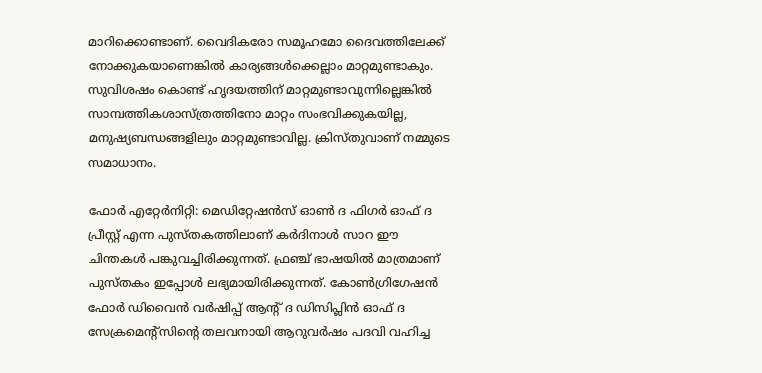മാറിക്കൊണ്ടാണ്. വൈദികരോ സമൂഹമോ ദൈവത്തിലേക്ക് നോക്കുകയാണെങ്കില്‍ കാര്യങ്ങള്‍ക്കെല്ലാം മാറ്റമുണ്ടാകും. സുവിശഷം കൊണ്ട് ഹൃദയത്തിന് മാറ്റമുണ്ടാവുന്നില്ലെങ്കില്‍ സാമ്പത്തികശാസ്ത്രത്തിനോ മാറ്റം സംഭവിക്കുകയില്ല, മനുഷ്യബന്ധങ്ങളിലും മാറ്റമുണ്ടാവില്ല. ക്രിസ്തുവാണ് നമ്മുടെ സമാധാനം.

ഫോര്‍ എറ്റേര്‍നിറ്റി: മെഡിറ്റേഷന്‍സ് ഓണ്‍ ദ ഫിഗര്‍ ഓഫ് ദ പ്രീസ്റ്റ് എന്ന പുസ്തകത്തിലാണ് കര്‍ദിനാള്‍ സാറ ഈ ചിന്തകള്‍ പങ്കുവച്ചിരിക്കുന്നത്. ഫ്രഞ്ച് ഭാഷയില്‍ മാത്രമാണ് പുസ്തകം ഇപ്പോള്‍ ലഭ്യമായിരിക്കുന്നത്. കോണ്‍ഗ്രിഗേഷന്‍ ഫോര്‍ ഡിവൈന്‍ വര്‍ഷിപ്പ് ആന്റ് ദ ഡിസിപ്ലിന്‍ ഓഫ് ദ സേക്രമെന്റ്‌സിന്റെ തലവനായി ആറുവര്‍ഷം പദവി വഹിച്ച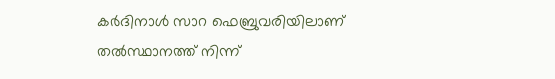കര്‍ദിനാള്‍ സാറ ഫെബ്രുവരിയിലാണ് തല്‍സ്ഥാനത്ത് നിന്ന്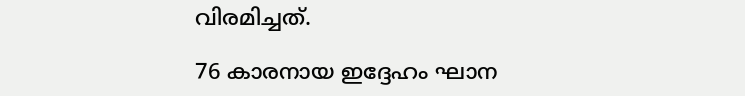വിരമിച്ചത്.

76 കാരനായ ഇദ്ദേഹം ഘാന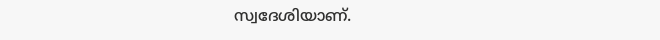സ്വദേശിയാണ്.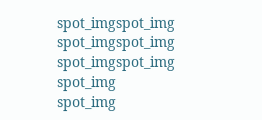spot_imgspot_img
spot_imgspot_img
spot_imgspot_img
spot_img
spot_img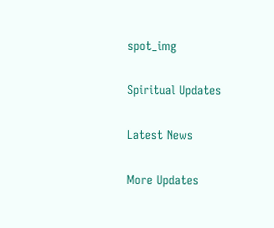spot_img

Spiritual Updates

Latest News

More Updates